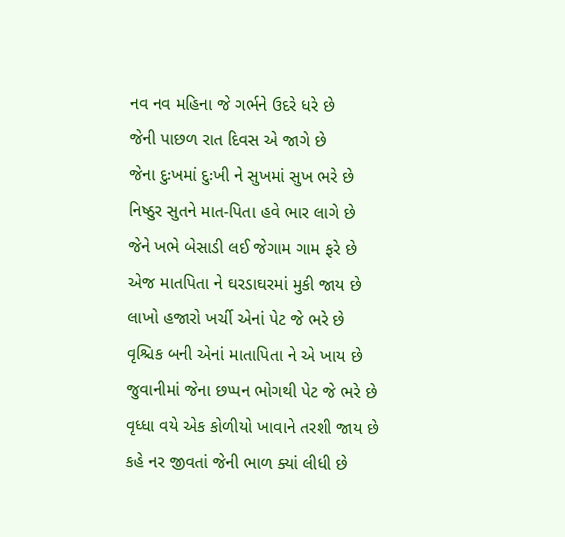નવ નવ મહિના જે ગર્ભને ઉદરે ધરે છે
જેની પાછળ રાત દિવસ એ જાગે છે
જેના દુઃખમાં દુઃખી ને સુખમાં સુખ ભરે છે
નિષ્ઠુર સુતને માત-પિતા હવે ભાર લાગે છે
જેને ખભે બેસાડી લઈ જેગામ ગામ ફરે છે
એજ માતપિતા ને ઘરડાઘરમાં મુકી જાય છે
લાખો હજારો ખર્ચી એનાં પેટ જે ભરે છે
વૃશ્ચિક બની એનાં માતાપિતા ને એ ખાય છે
જુવાનીમાં જેના છપ્પન ભોગથી પેટ જે ભરે છે
વૃધ્ધા વયે એક કોળીયો ખાવાને તરશી જાય છે
કહે નર જીવતાં જેની ભાળ ક્યાં લીધી છે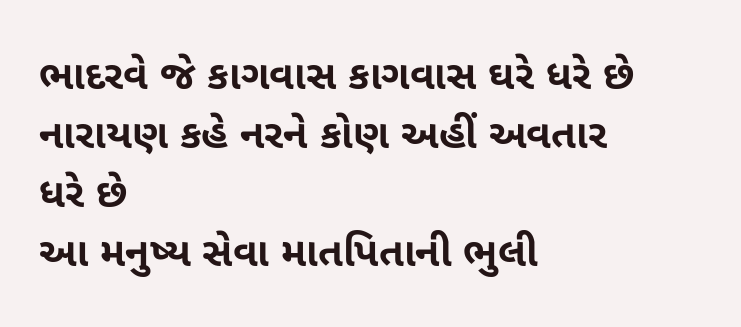ભાદરવે જે કાગવાસ કાગવાસ ઘરે ધરે છે
નારાયણ કહે નરને કોણ અહીં અવતાર ધરે છે
આ મનુષ્ય સેવા માતપિતાની ભુલી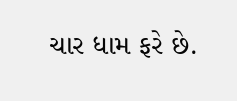ચાર ધામ ફરે છે.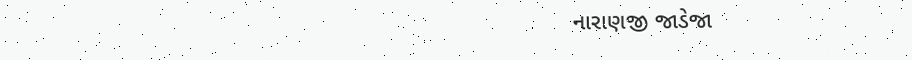નારાણજી જાડેજા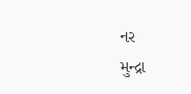નર
મુન્દ્રા